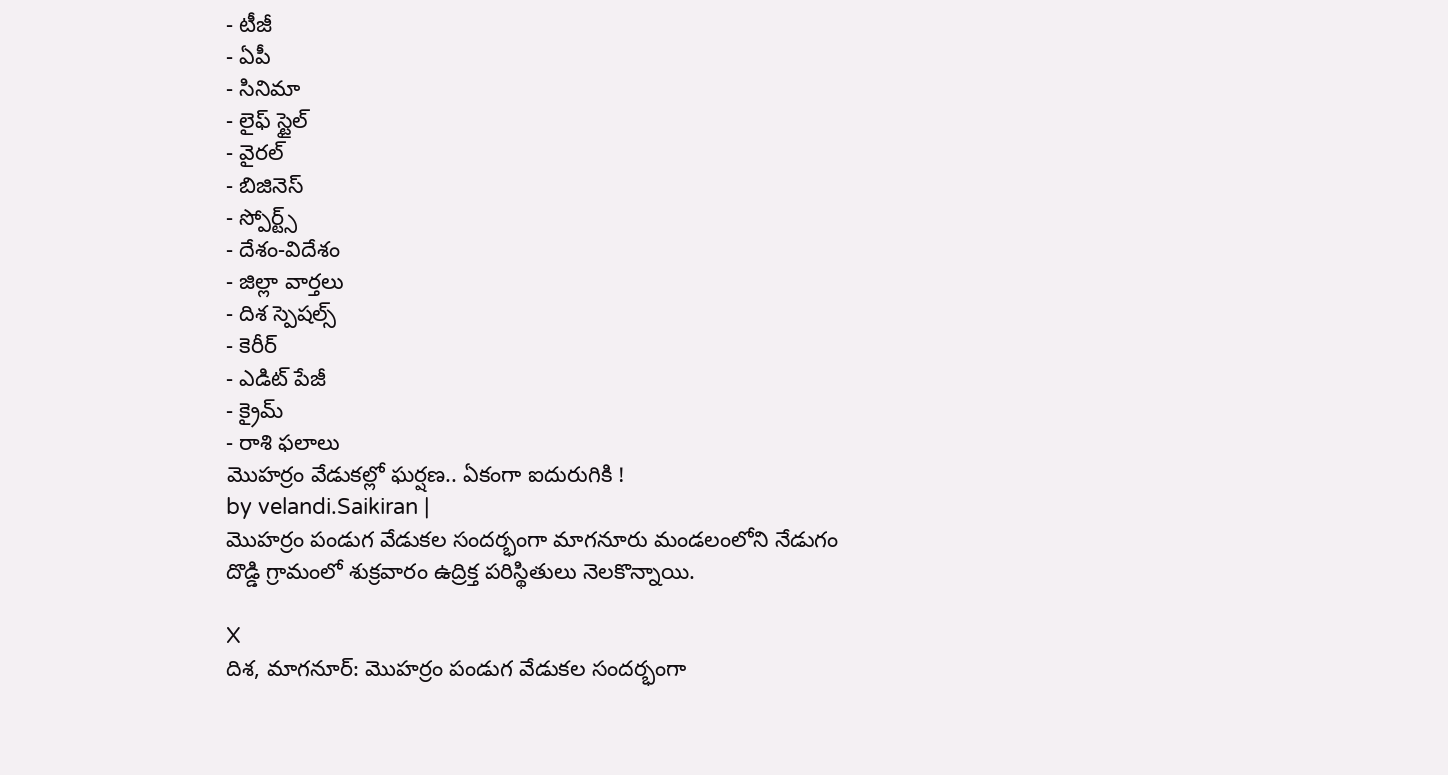- టీజీ
- ఏపీ
- సినిమా
- లైఫ్ స్టైల్
- వైరల్
- బిజినెస్
- స్పోర్ట్స్
- దేశం-విదేశం
- జిల్లా వార్తలు
- దిశ స్పెషల్స్
- కెరీర్
- ఎడిట్ పేజీ
- క్రైమ్
- రాశి ఫలాలు
మొహర్రం వేడుకల్లో ఘర్షణ.. ఏకంగా ఐదురుగికి !
by velandi.Saikiran |
మొహర్రం పండుగ వేడుకల సందర్భంగా మాగనూరు మండలంలోని నేడుగం దొడ్డి గ్రామంలో శుక్రవారం ఉద్రిక్త పరిస్థితులు నెలకొన్నాయి.

X
దిశ, మాగనూర్: మొహర్రం పండుగ వేడుకల సందర్భంగా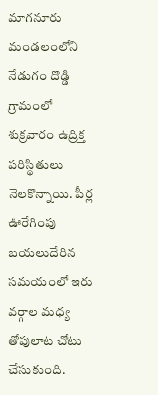మాగనూరు మండలంలోని నేడుగం దొడ్డి గ్రామంలో శుక్రవారం ఉద్రిక్త పరిస్థితులు నెలకొన్నాయి. పీర్ల ఊరేగింపు బయలుదేరిన సమయంలో ఇరు వర్గాల మధ్య తోపులాట చోటు చేసుకుంది.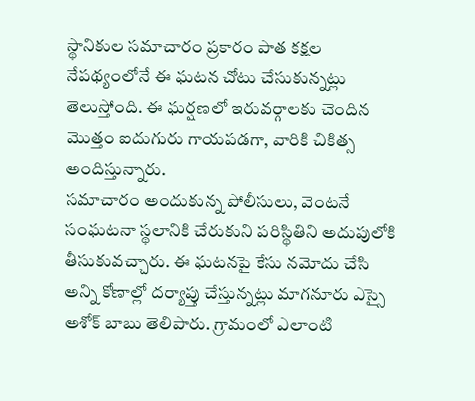స్థానికుల సమాచారం ప్రకారం పాత కక్షల నేపథ్యంలోనే ఈ ఘటన చోటు చేసుకున్నట్లు తెలుస్తోంది. ఈ ఘర్షణలో ఇరువర్గాలకు చెందిన మొత్తం ఐదుగురు గాయపడగా, వారికి చికిత్స అందిస్తున్నారు.
సమాచారం అందుకున్న పోలీసులు, వెంటనే సంఘటనా స్థలానికి చేరుకుని పరిస్థితిని అదుపులోకి తీసుకువచ్చారు. ఈ ఘటనపై కేసు నమోదు చేసి అన్ని కోణాల్లో దర్యాప్తు చేస్తున్నట్లు మాగనూరు ఎస్సై అశోక్ బాబు తెలిపారు. గ్రామంలో ఎలాంటి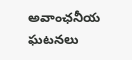అవాంఛనీయ ఘటనలు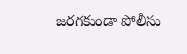జరగకుండా పోలీసు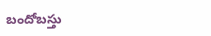బందోబస్తు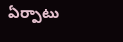ఏర్పాటు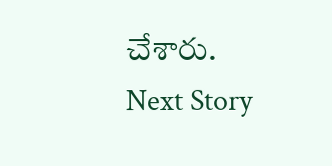చేశారు.
Next Story